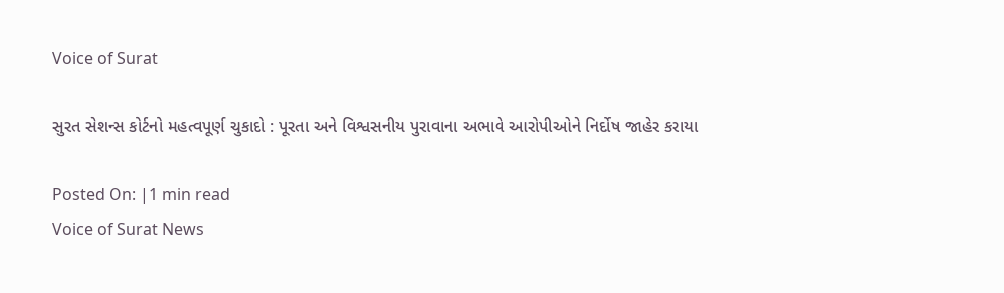Voice of Surat

સુરત સેશન્સ કોર્ટનો મહત્વપૂર્ણ ચુકાદો : પૂરતા અને વિશ્વસનીય પુરાવાના અભાવે આરોપીઓને નિર્દોષ જાહેર કરાયા

Posted On: |1 min read
Voice of Surat News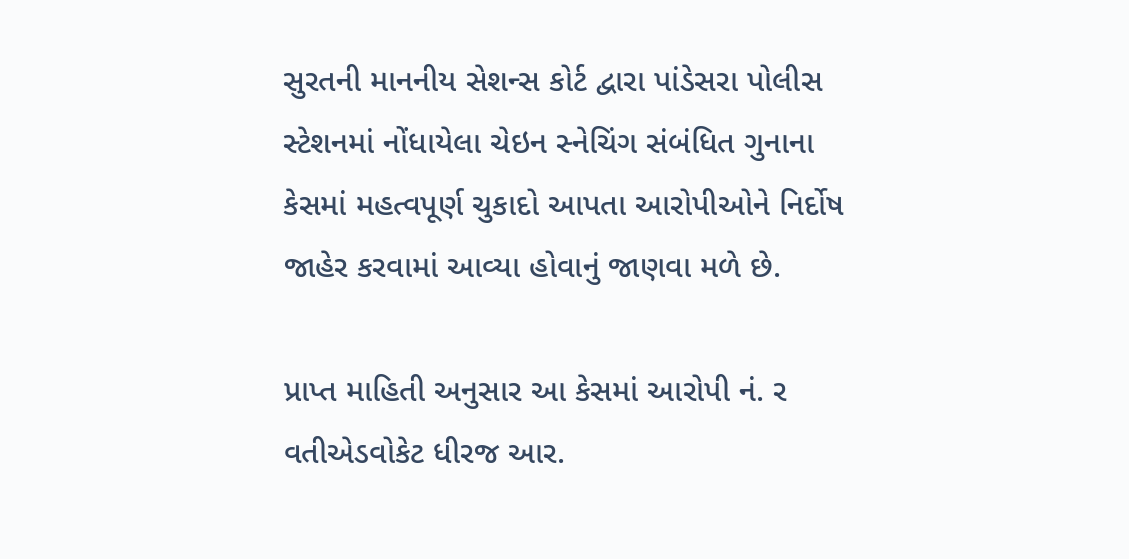સુરતની માનનીય સેશન્સ કોર્ટ દ્વારા પાંડેસરા પોલીસ સ્ટેશનમાં નોંધાયેલા ચેઇન સ્નેચિંગ સંબંધિત ગુનાના કેસમાં મહત્વપૂર્ણ ચુકાદો આપતા આરોપીઓને નિર્દોષ જાહેર કરવામાં આવ્યા હોવાનું જાણવા મળે છે.

પ્રાપ્ત માહિતી અનુસાર આ કેસમાં આરોપી નં. ર વતીએડવોકેટ ધીરજ આર.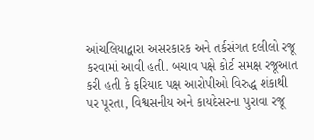આંચલિયાદ્વારા અસરકારક અને તર્કસંગત દલીલો રજૂ કરવામાં આવી હતી. બચાવ પક્ષે કોર્ટ સમક્ષ રજૂઆત કરી હતી કે ફરિયાદ પક્ષ આરોપીઓ વિરુદ્ધ શંકાથી પર પૂરતા, વિશ્વસનીય અને કાયદેસરના પુરાવા રજૂ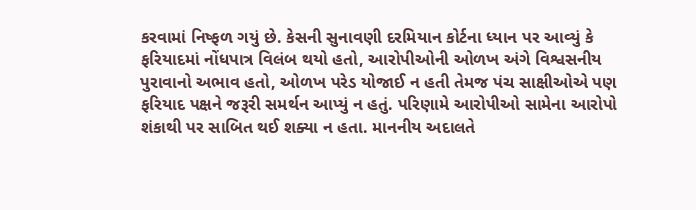કરવામાં નિષ્ફળ ગયું છે. કેસની સુનાવણી દરમિયાન કોર્ટના ધ્યાન પર આવ્યું કે ફરિયાદમાં નોંધપાત્ર વિલંબ થયો હતો, આરોપીઓની ઓળખ અંગે વિશ્વસનીય પુરાવાનો અભાવ હતો, ઓળખ પરેડ યોજાઈ ન હતી તેમજ પંચ સાક્ષીઓએ પણ ફરિયાદ પક્ષને જરૂરી સમર્થન આપ્યું ન હતું. પરિણામે આરોપીઓ સામેના આરોપો શંકાથી પર સાબિત થઈ શક્યા ન હતા. માનનીય અદાલતે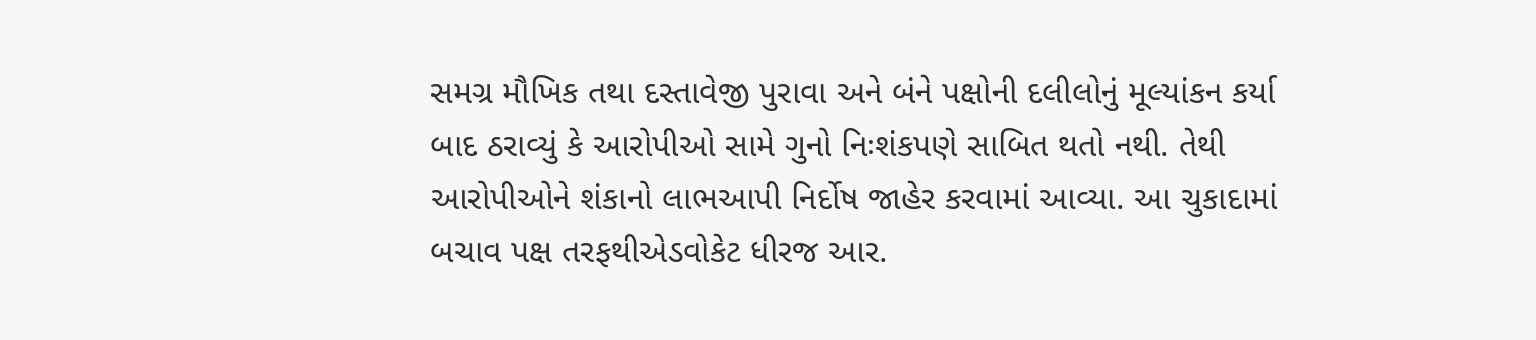સમગ્ર મૌખિક તથા દસ્તાવેજી પુરાવા અને બંને પક્ષોની દલીલોનું મૂલ્યાંકન કર્યા બાદ ઠરાવ્યું કે આરોપીઓ સામે ગુનો નિઃશંકપણે સાબિત થતો નથી. તેથી આરોપીઓને શંકાનો લાભઆપી નિર્દોષ જાહેર કરવામાં આવ્યા. આ ચુકાદામાં બચાવ પક્ષ તરફથીએડવોકેટ ધીરજ આર.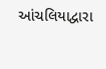આંચલિયાદ્વારા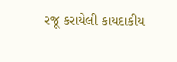રજૂ કરાયેલી કાયદાકીય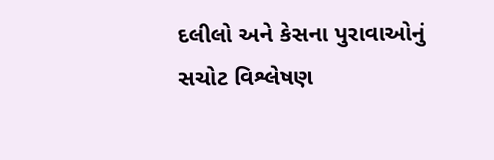દલીલો અને કેસના પુરાવાઓનું સચોટ વિશ્લેષણ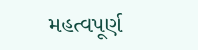મહત્વપૂર્ણ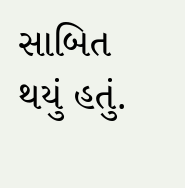સાબિત થયું હતું.